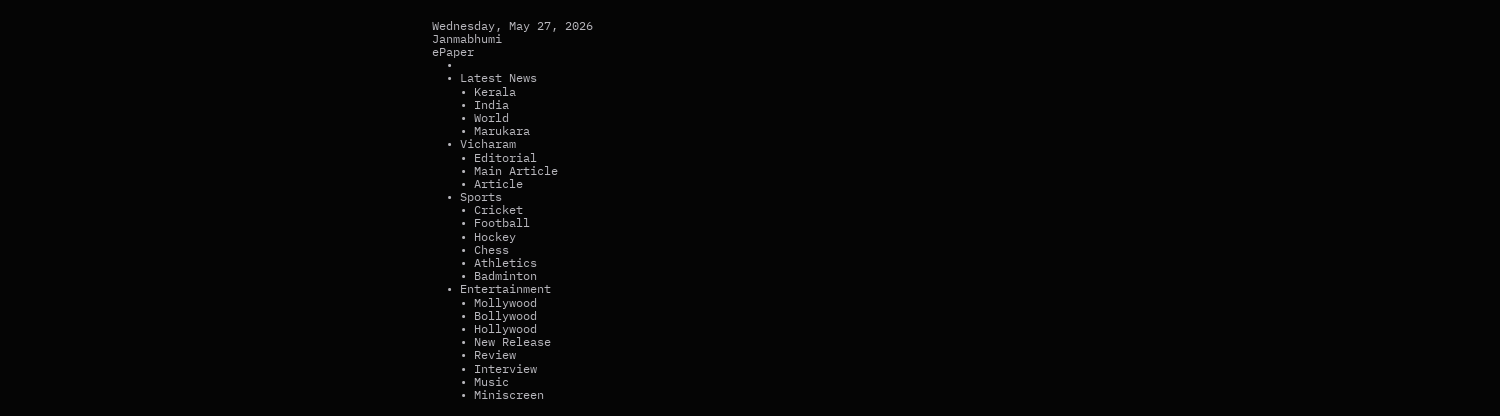Wednesday, May 27, 2026
Janmabhumi
ePaper
  •
  • Latest News
    • Kerala
    • India
    • World
    • Marukara
  • Vicharam
    • Editorial
    • Main Article
    • Article
  • Sports
    • Cricket
    • Football
    • Hockey
    • Chess
    • Athletics
    • Badminton
  • Entertainment
    • Mollywood
    • Bollywood
    • Hollywood
    • New Release
    • Review
    • Interview
    • Music
    • Miniscreen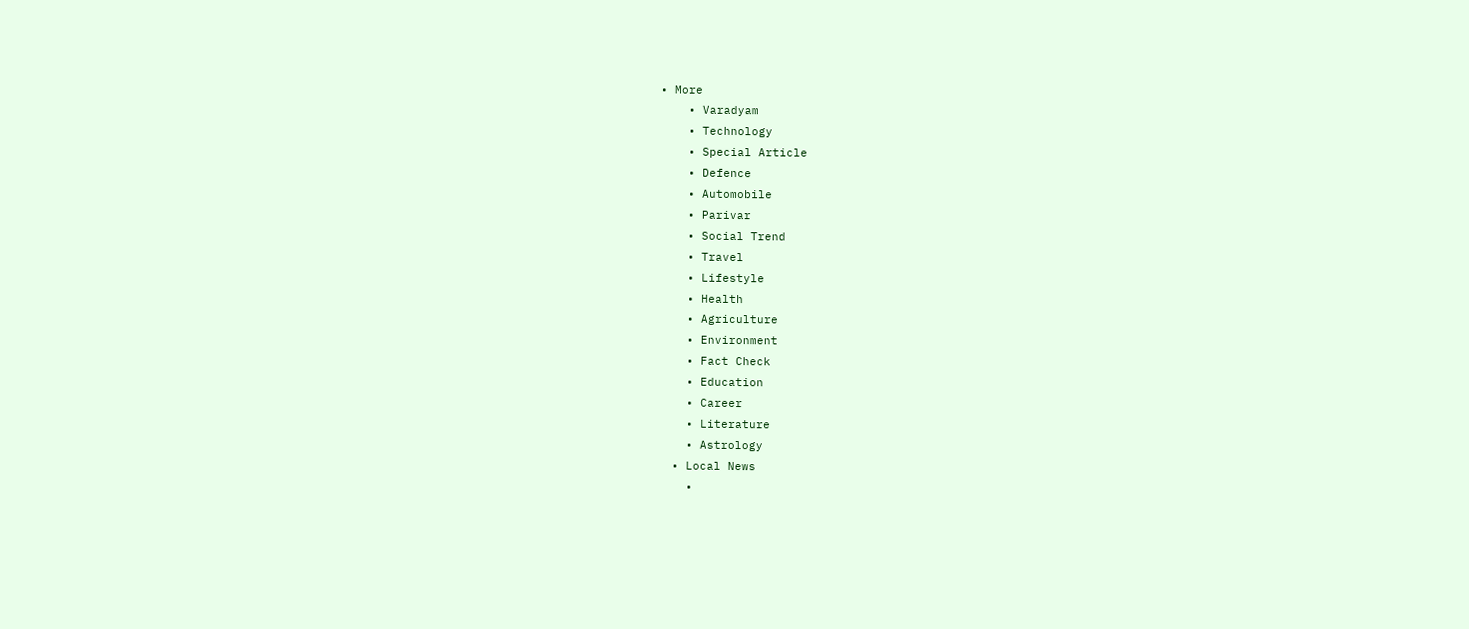• More
    • Varadyam
    • Technology
    • Special Article
    • Defence
    • Automobile
    • Parivar
    • Social Trend
    • Travel
    • Lifestyle
    • Health
    • Agriculture
    • Environment
    • Fact Check
    • Education
    • Career
    • Literature
    • Astrology
  • Local News
    •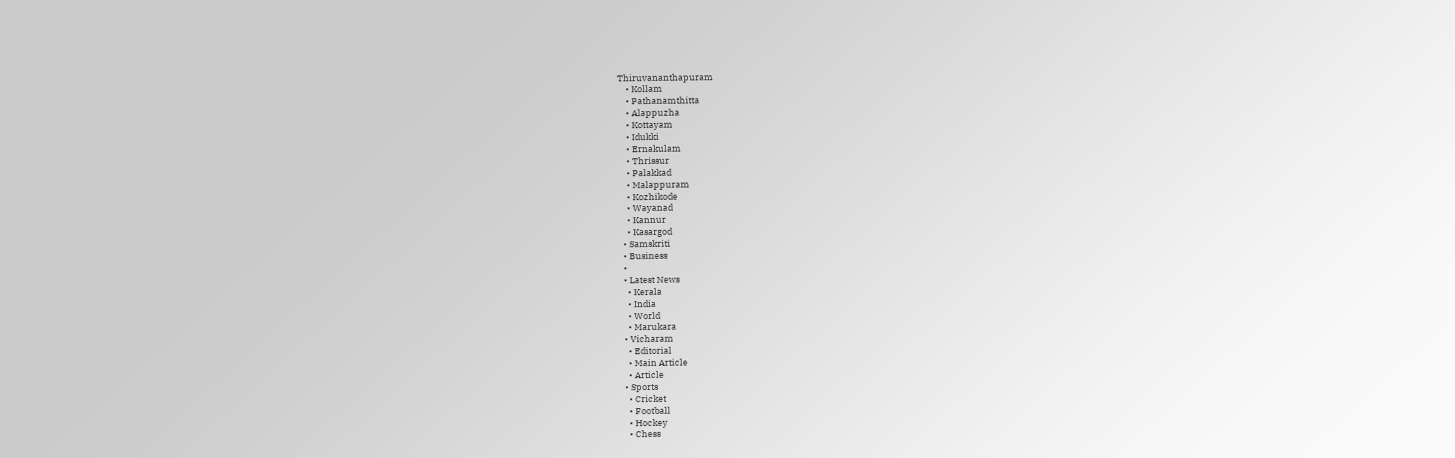Thiruvananthapuram
    • Kollam
    • Pathanamthitta
    • Alappuzha
    • Kottayam
    • Idukki
    • Ernakulam
    • Thrissur
    • Palakkad
    • Malappuram
    • Kozhikode
    • Wayanad
    • Kannur
    • Kasargod
  • Samskriti
  • Business
  •
  • Latest News
    • Kerala
    • India
    • World
    • Marukara
  • Vicharam
    • Editorial
    • Main Article
    • Article
  • Sports
    • Cricket
    • Football
    • Hockey
    • Chess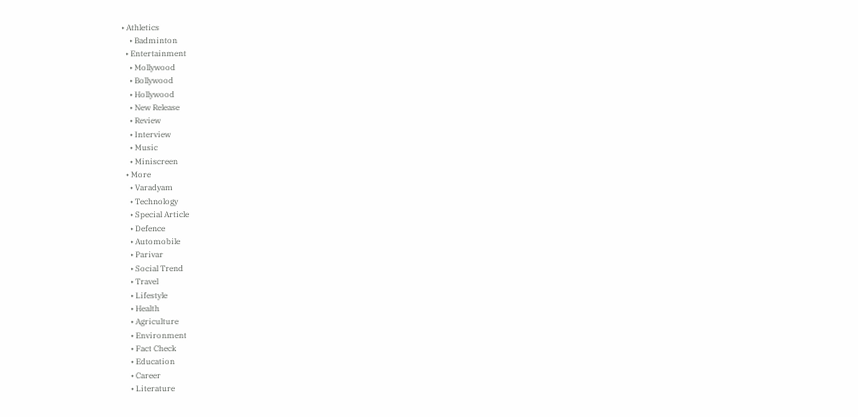• Athletics
    • Badminton
  • Entertainment
    • Mollywood
    • Bollywood
    • Hollywood
    • New Release
    • Review
    • Interview
    • Music
    • Miniscreen
  • More
    • Varadyam
    • Technology
    • Special Article
    • Defence
    • Automobile
    • Parivar
    • Social Trend
    • Travel
    • Lifestyle
    • Health
    • Agriculture
    • Environment
    • Fact Check
    • Education
    • Career
    • Literature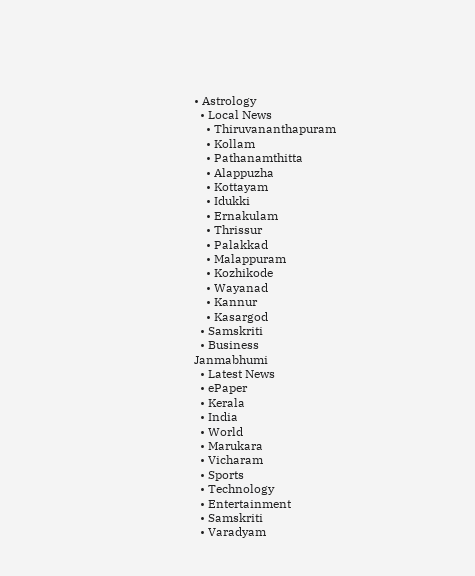• Astrology
  • Local News
    • Thiruvananthapuram
    • Kollam
    • Pathanamthitta
    • Alappuzha
    • Kottayam
    • Idukki
    • Ernakulam
    • Thrissur
    • Palakkad
    • Malappuram
    • Kozhikode
    • Wayanad
    • Kannur
    • Kasargod
  • Samskriti
  • Business
Janmabhumi
  • Latest News
  • ePaper
  • Kerala
  • India
  • World
  • Marukara
  • Vicharam
  • Sports
  • Technology
  • Entertainment
  • Samskriti
  • Varadyam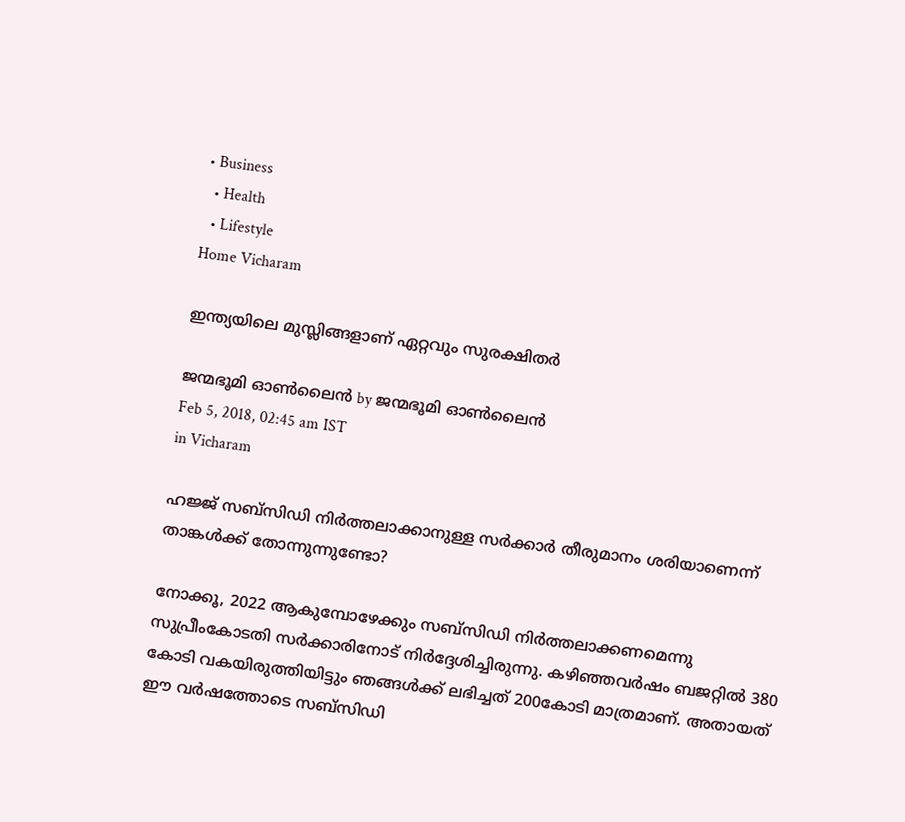• Business
  • Health
  • Lifestyle
Home Vicharam

ഇന്ത്യയിലെ മുസ്ലിങ്ങളാണ് ഏറ്റവും സുരക്ഷിതര്‍

ജന്മഭൂമി ഓണ്‍ലൈന്‍ by ജന്മഭൂമി ഓണ്‍ലൈന്‍
Feb 5, 2018, 02:45 am IST
in Vicharam

ഹജ്ജ് സബ്‌സിഡി നിര്‍ത്തലാക്കാനുള്ള സര്‍ക്കാര്‍ തീരുമാനം ശരിയാണെന്ന് താങ്കള്‍ക്ക് തോന്നുന്നുണ്ടോ?

നോക്കൂ, 2022 ആകുമ്പോഴേക്കും സബ്‌സിഡി നിര്‍ത്തലാക്കണമെന്നു സുപ്രീംകോടതി സര്‍ക്കാരിനോട് നിര്‍ദ്ദേശിച്ചിരുന്നു. കഴിഞ്ഞവര്‍ഷം ബജറ്റില്‍ 380 കോടി വകയിരുത്തിയിട്ടും ഞങ്ങള്‍ക്ക് ലഭിച്ചത് 200കോടി മാത്രമാണ്. അതായത് ഈ വര്‍ഷത്തോടെ സബ്‌സിഡി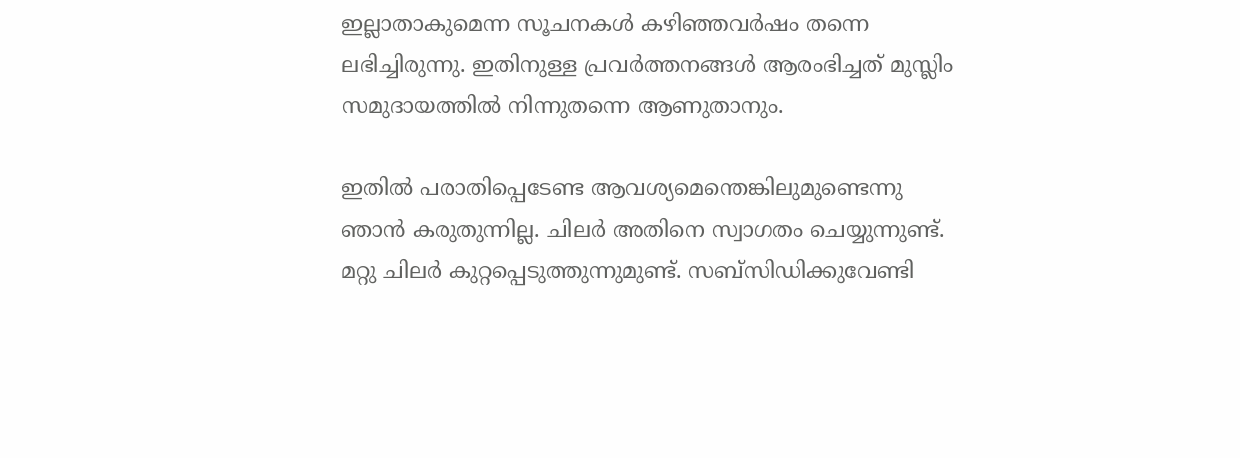ഇല്ലാതാകുമെന്ന സൂചനകള്‍ കഴിഞ്ഞവര്‍ഷം തന്നെ ലഭിച്ചിരുന്നു. ഇതിനുള്ള പ്രവര്‍ത്തനങ്ങള്‍ ആരംഭിച്ചത് മുസ്ലിം സമുദായത്തില്‍ നിന്നുതന്നെ ആണുതാനും.

ഇതില്‍ പരാതിപ്പെടേണ്ട ആവശ്യമെന്തെങ്കിലുമുണ്ടെന്നു ഞാന്‍ കരുതുന്നില്ല. ചിലര്‍ അതിനെ സ്വാഗതം ചെയ്യുന്നുണ്ട്. മറ്റു ചിലര്‍ കുറ്റപ്പെടുത്തുന്നുമുണ്ട്. സബ്‌സിഡിക്കുവേണ്ടി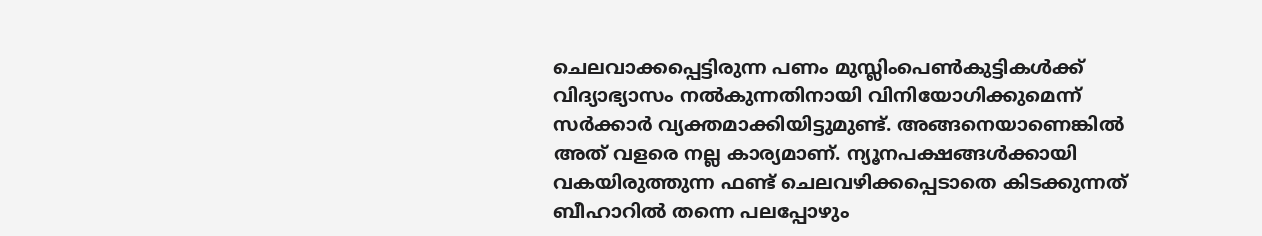ചെലവാക്കപ്പെട്ടിരുന്ന പണം മുസ്ലിംപെണ്‍കുട്ടികള്‍ക്ക് വിദ്യാഭ്യാസം നല്‍കുന്നതിനായി വിനിയോഗിക്കുമെന്ന് സര്‍ക്കാര്‍ വ്യക്തമാക്കിയിട്ടുമുണ്ട്. അങ്ങനെയാണെങ്കില്‍ അത് വളരെ നല്ല കാര്യമാണ്. ന്യൂനപക്ഷങ്ങള്‍ക്കായി വകയിരുത്തുന്ന ഫണ്ട് ചെലവഴിക്കപ്പെടാതെ കിടക്കുന്നത് ബീഹാറില്‍ തന്നെ പലപ്പോഴും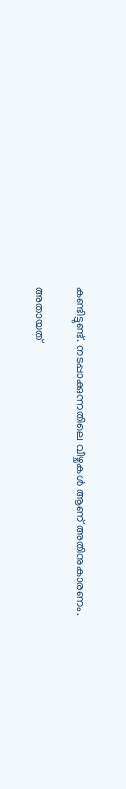കണ്ടിട്ടുണ്ട്. നടപ്പാക്കുന്നതിലെ വീഴ്ചകള്‍ ആണ് അതിനുകാരണം.

അതായത്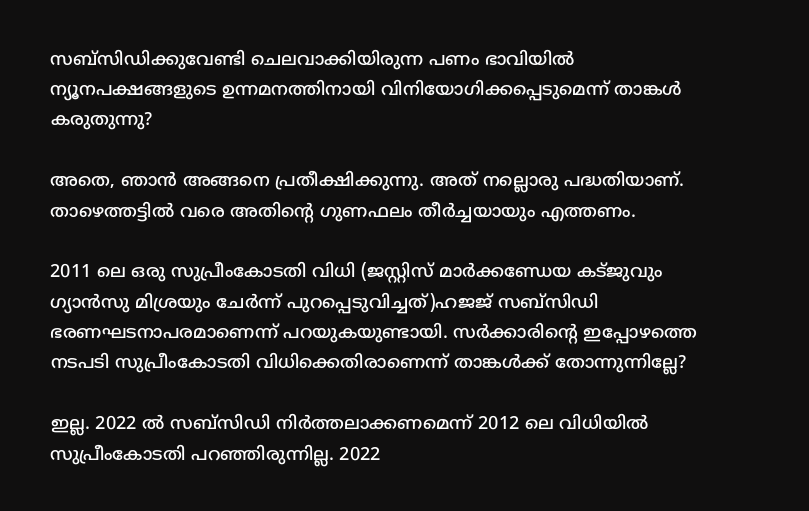സബ്‌സിഡിക്കുവേണ്ടി ചെലവാക്കിയിരുന്ന പണം ഭാവിയില്‍ ന്യൂനപക്ഷങ്ങളുടെ ഉന്നമനത്തിനായി വിനിയോഗിക്കപ്പെടുമെന്ന് താങ്കള്‍ കരുതുന്നു?

അതെ, ഞാന്‍ അങ്ങനെ പ്രതീക്ഷിക്കുന്നു. അത് നല്ലൊരു പദ്ധതിയാണ്. താഴെത്തട്ടില്‍ വരെ അതിന്റെ ഗുണഫലം തീര്‍ച്ചയായും എത്തണം.

2011 ലെ ഒരു സുപ്രീംകോടതി വിധി (ജസ്റ്റിസ് മാര്‍ക്കണ്ഡേയ കട്ജുവും ഗ്യാന്‍സു മിശ്രയും ചേര്‍ന്ന് പുറപ്പെടുവിച്ചത്)ഹജജ് സബ്‌സിഡി ഭരണഘടനാപരമാണെന്ന് പറയുകയുണ്ടായി. സര്‍ക്കാരിന്റെ ഇപ്പോഴത്തെ നടപടി സുപ്രീംകോടതി വിധിക്കെതിരാണെന്ന് താങ്കള്‍ക്ക് തോന്നുന്നില്ലേ?

ഇല്ല. 2022 ല്‍ സബ്‌സിഡി നിര്‍ത്തലാക്കണമെന്ന് 2012 ലെ വിധിയില്‍ സുപ്രീംകോടതി പറഞ്ഞിരുന്നില്ല. 2022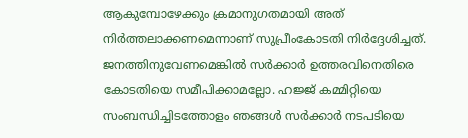ആകുമ്പോഴേക്കും ക്രമാനുഗതമായി അത് നിര്‍ത്തലാക്കണമെന്നാണ് സുപ്രീംകോടതി നിര്‍ദ്ദേശിച്ചത്. ജനത്തിനുവേണമെങ്കില്‍ സര്‍ക്കാര്‍ ഉത്തരവിനെതിരെ കോടതിയെ സമീപിക്കാമല്ലോ. ഹജ്ജ് കമ്മിറ്റിയെ സംബന്ധിച്ചിടത്തോളം ഞങ്ങള്‍ സര്‍ക്കാര്‍ നടപടിയെ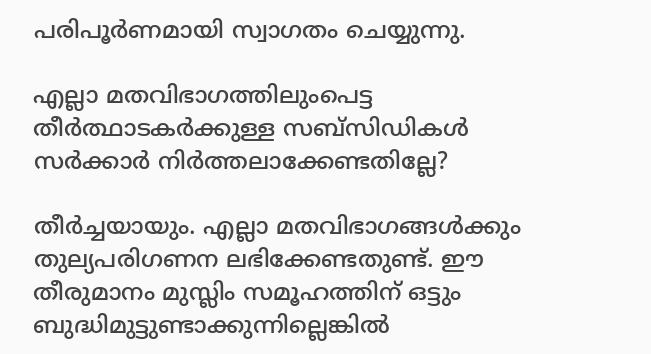പരിപൂര്‍ണമായി സ്വാഗതം ചെയ്യുന്നു.

എല്ലാ മതവിഭാഗത്തിലുംപെട്ട തീര്‍ത്ഥാടകര്‍ക്കുള്ള സബ്‌സിഡികള്‍ സര്‍ക്കാര്‍ നിര്‍ത്തലാക്കേണ്ടതില്ലേ?

തീര്‍ച്ചയായും. എല്ലാ മതവിഭാഗങ്ങള്‍ക്കും തുല്യപരിഗണന ലഭിക്കേണ്ടതുണ്ട്. ഈ തീരുമാനം മുസ്ലിം സമൂഹത്തിന് ഒട്ടും ബുദ്ധിമുട്ടുണ്ടാക്കുന്നില്ലെങ്കില്‍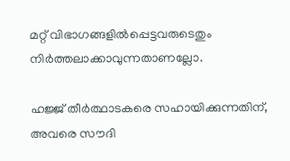മറ്റ് വിഭാഗങ്ങളില്‍പ്പെട്ടവരുടെതും നിര്‍ത്തലാക്കാവുന്നതാണല്ലോ.

ഹജ്ജ് തീര്‍ത്ഥാടകരെ സഹായിക്കുന്നതിന്, അവരെ സൗദി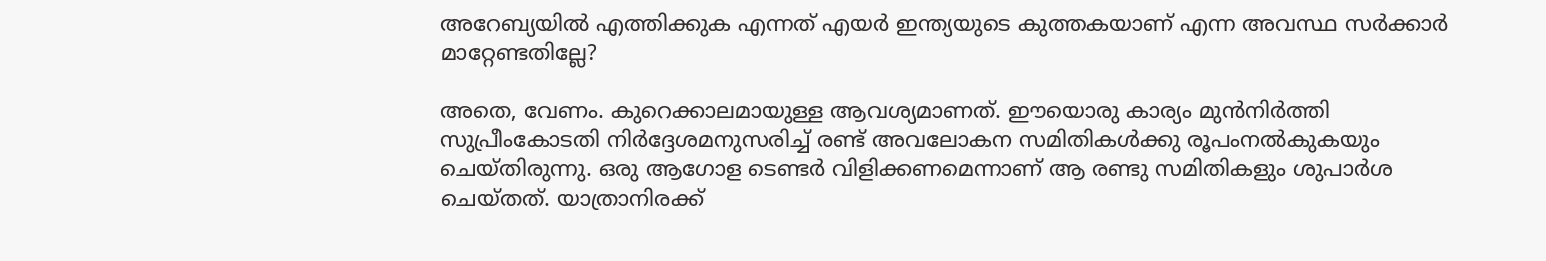അറേബ്യയില്‍ എത്തിക്കുക എന്നത് എയര്‍ ഇന്ത്യയുടെ കുത്തകയാണ് എന്ന അവസ്ഥ സര്‍ക്കാര്‍ മാറ്റേണ്ടതില്ലേ?

അതെ, വേണം. കുറെക്കാലമായുള്ള ആവശ്യമാണത്. ഈയൊരു കാര്യം മുന്‍നിര്‍ത്തി സുപ്രീംകോടതി നിര്‍ദ്ദേശമനുസരിച്ച് രണ്ട് അവലോകന സമിതികള്‍ക്കു രൂപംനല്‍കുകയും ചെയ്തിരുന്നു. ഒരു ആഗോള ടെണ്ടര്‍ വിളിക്കണമെന്നാണ് ആ രണ്ടു സമിതികളും ശുപാര്‍ശ ചെയ്തത്. യാത്രാനിരക്ക്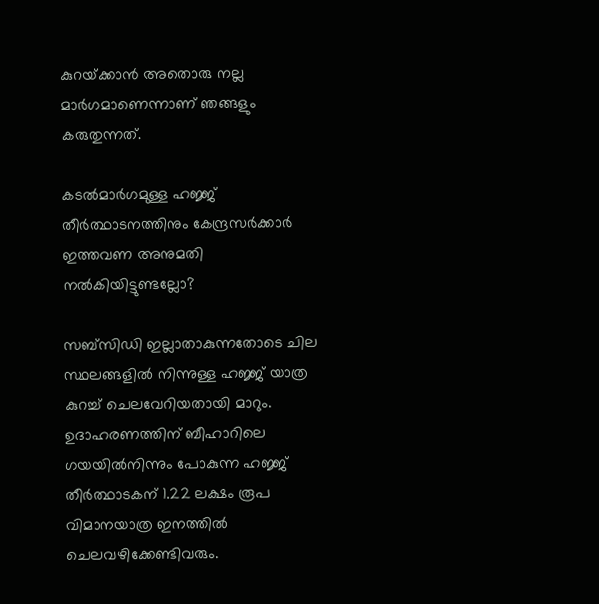കുറയ്‌ക്കാന്‍ അതൊരു നല്ല മാര്‍ഗമാണെന്നാണ് ഞങ്ങളും കരുതുന്നത്.

കടല്‍മാര്‍ഗമുള്ള ഹജ്ജ് തീര്‍ത്ഥാടനത്തിനും കേന്ദ്രസര്‍ക്കാര്‍ ഇത്തവണ അനുമതി നല്‍കിയിട്ടുണ്ടല്ലോ?

സബ്‌സിഡി ഇല്ലാതാകുന്നതോടെ ചില സ്ഥലങ്ങളില്‍ നിന്നുള്ള ഹജ്ജ് യാത്ര കുറച്ച് ചെലവേറിയതായി മാറും. ഉദാഹരണത്തിന് ബീഹാറിലെ ഗയയില്‍നിന്നും പോകുന്ന ഹജ്ജ് തീര്‍ത്ഥാടകന് 1.22 ലക്ഷം രൂപ വിമാനയാത്ര ഇനത്തില്‍ ചെലവഴിക്കേണ്ടിവരും.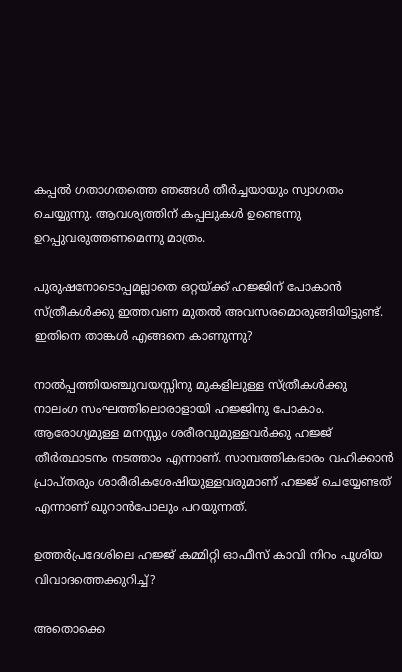കപ്പല്‍ ഗതാഗതത്തെ ഞങ്ങള്‍ തീര്‍ച്ചയായും സ്വാഗതം ചെയ്യുന്നു. ആവശ്യത്തിന് കപ്പലുകള്‍ ഉണ്ടെന്നു ഉറപ്പുവരുത്തണമെന്നു മാത്രം.

പുരുഷനോടൊപ്പമല്ലാതെ ഒറ്റയ്‌ക്ക് ഹജ്ജിന് പോകാന്‍ സ്ത്രീകള്‍ക്കു ഇത്തവണ മുതല്‍ അവസരമൊരുങ്ങിയിട്ടുണ്ട്. ഇതിനെ താങ്കള്‍ എങ്ങനെ കാണുന്നു?

നാല്‍പ്പത്തിയഞ്ചുവയസ്സിനു മുകളിലുള്ള സ്ത്രീകള്‍ക്കു നാലംഗ സംഘത്തിലൊരാളായി ഹജ്ജിനു പോകാം. ആരോഗ്യമുള്ള മനസ്സും ശരീരവുമുള്ളവര്‍ക്കു ഹജ്ജ് തീര്‍ത്ഥാടനം നടത്താം എന്നാണ്. സാമ്പത്തികഭാരം വഹിക്കാന്‍ പ്രാപ്തരും ശാരീരികശേഷിയുള്ളവരുമാണ് ഹജ്ജ് ചെയ്യേണ്ടത് എന്നാണ് ഖുറാന്‍പോലും പറയുന്നത്.

ഉത്തര്‍പ്രദേശിലെ ഹജ്ജ് കമ്മിറ്റി ഓഫീസ് കാവി നിറം പൂശിയ വിവാദത്തെക്കുറിച്ച്?

അതൊക്കെ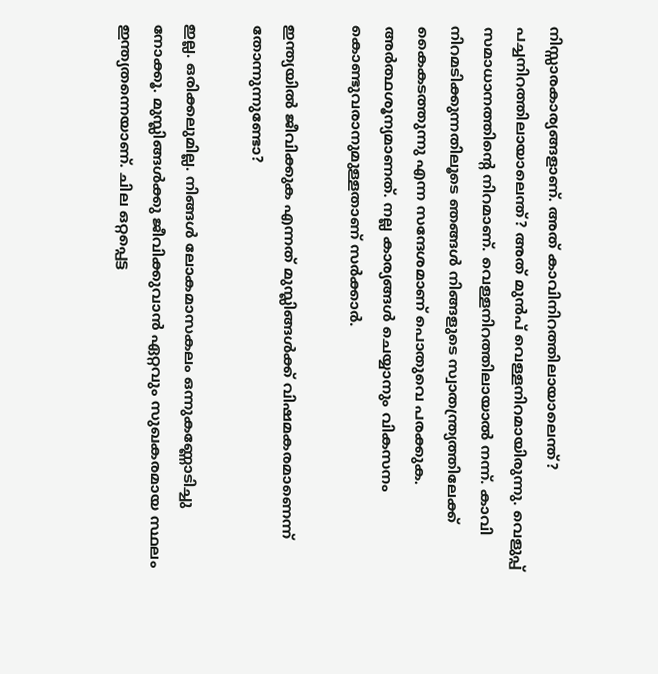നിസ്സാരകാര്യങ്ങളാണ്. അത് കാവിനിറത്തിലായാലെന്ത്? പച്ചനിറത്തിലായാലെന്ത്? അത് മുന്‍പ് വെള്ളനിറമായിരുന്നു. വെളുപ്പ് സമാധാനത്തിന്റെ നിറമാണ്. വെള്ളനിറത്തിലായാല്‍ നന്ന്. കാവി നിറമടിക്കുന്നതിലൂടെ ഞങ്ങള്‍ നിങ്ങളുടെ സ്വാതന്ത്ര്യത്തിലേക്ക് കൈകടത്തുന്നു എന്ന സന്ദേശമാണ് പൊതുവെ പരക്കുക. അര്‍ത്ഥശൂന്യമാണത്. നല്ല കാര്യങ്ങള്‍ ചെയ്യാനും വികസനം കൊണ്ടുവരാനുമുള്ളതാണ് സര്‍ക്കാര്‍.

ഇന്ത്യയില്‍ ജീവിക്കുക എന്നത് മുസ്ലിങ്ങള്‍ക്ക് വിഷമകരമാണെന്ന് തോന്നുന്നുണ്ടോ?

ഇല്ല. ഒരിക്കലുമില്ല. നിങ്ങള്‍ ലോകമാസകലം ഒന്നുകണ്ണോടിച്ചു നോക്കൂ. മുസ്ലിങ്ങള്‍ക്കു ജീവിക്കുവാന്‍ ഏറ്റവും സുഖകരമായ സ്ഥലം ഇന്ത്യതന്നെയാണ്. ചില ഒറ്റപ്പെട്ട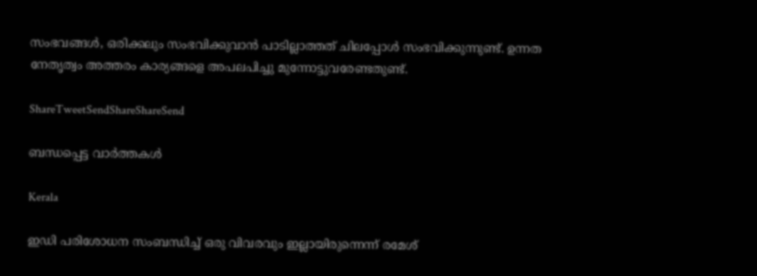സംഭവങ്ങള്‍, ഒരിക്കലും സംഭവിക്കുവാന്‍ പാടില്ലാത്തത് ചിലപ്പോള്‍ സംഭവിക്കുന്നുണ്ട്. ഉന്നത നേതൃത്വം അത്തരം കാര്യങ്ങളെ അപലപിച്ചു മുന്നോട്ടുവരേണ്ടതുണ്ട്.

ShareTweetSendShareShareSend

ബന്ധപ്പെട്ട വാര്‍ത്തകള്‍

Kerala

ഇഡി പരിശോധന സംബന്ധിച്ച് ഒരു വിവരവും ഇല്ലായിരുന്നെന്ന് രമേശ്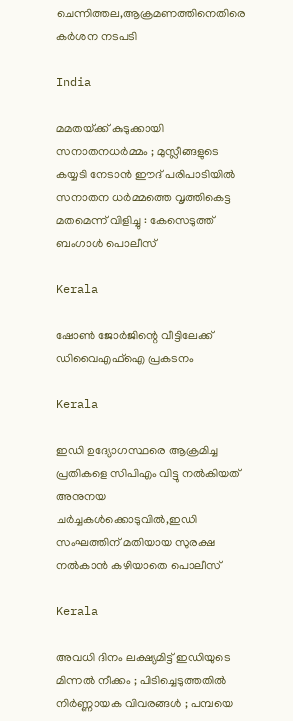ചെന്നിത്തല,ആക്രമണത്തിനെതിരെ കര്‍ശന നടപടി

India

മമതയ്‌ക്ക് കുടുക്കായി സനാതനധർമ്മം ; മുസ്ലീങ്ങളുടെ കയ്യടി നേടാൻ ഈദ് പരിപാടിയിൽ സനാതന ധർമ്മത്തെ വൃത്തികെട്ട മതമെന്ന് വിളിച്ചു : കേസെടുത്ത് ബംഗാൾ പൊലീസ്

Kerala

ഷോണ്‍ ജോര്‍ജിന്റെ വീട്ടിലേക്ക് ഡിവൈഎഫ്ഐ പ്രകടനം

Kerala

ഇഡി ഉദ്യോഗസ്ഥരെ ആക്രമിച്ച പ്രതികളെ സിപിഎം വിട്ടു നല്‍കിയത് അനുനയ ചര്‍ച്ചകള്‍ക്കൊടുവില്‍,ഇഡി സംഘത്തിന് മതിയായ സുരക്ഷ നല്‍കാന്‍ കഴിയാതെ പൊലീസ്

Kerala

അവധി ദിനം ലക്ഷ്യമിട്ട് ഇഡിയുടെ മിന്നൽ നീക്കം ; പിടിച്ചെടുത്തതിൽ നിർണ്ണായക വിവരങ്ങൾ ; പമ്പയെ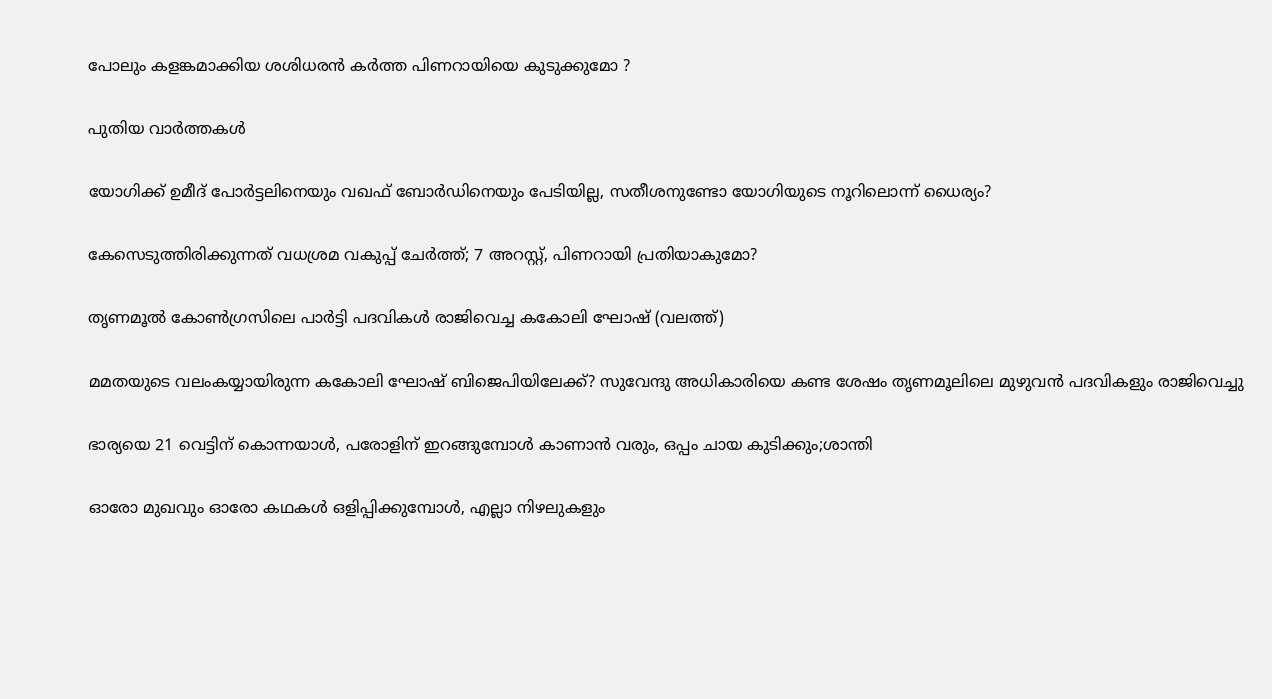പോലും കളങ്കമാക്കിയ ശശിധരൻ കർത്ത പിണറായിയെ കുടുക്കുമോ ?

പുതിയ വാര്‍ത്തകള്‍

യോഗിക്ക് ഉമീദ് പോര്‍ട്ടലിനെയും വഖഫ് ബോര്‍ഡിനെയും പേടിയില്ല, സതീശനുണ്ടോ യോഗിയുടെ നൂറിലൊന്ന് ധൈര്യം?

കേസെടുത്തിരിക്കുന്നത് വധശ്രമ വകുപ്പ് ചേർത്ത്; 7 അറസ്റ്റ്, പിണറായി പ്രതിയാകുമോ?

തൃണമൂല്‍ കോണ്‍ഗ്രസിലെ പാര്‍ട്ടി പദവികള്‍ രാജിവെച്ച കകോലി ഘോഷ് (വലത്ത്)

മമതയുടെ വലംകയ്യായിരുന്ന കകോലി ഘോഷ് ബിജെപിയിലേക്ക്? സുവേന്ദു അധികാരിയെ കണ്ട ശേഷം തൃണമൂലിലെ മുഴുവന്‍ പദവികളും രാജിവെച്ചു

ഭാര്യയെ 21 വെട്ടിന് കൊന്നയാള്‍, പരോളിന് ഇറങ്ങുമ്പോള്‍ കാണാന്‍ വരും, ഒപ്പം ചായ കുടിക്കും;ശാന്തി

ഓരോ മുഖവും ഓരോ കഥകൾ ഒളിപ്പിക്കുമ്പോൾ, എല്ലാ നിഴലുകളും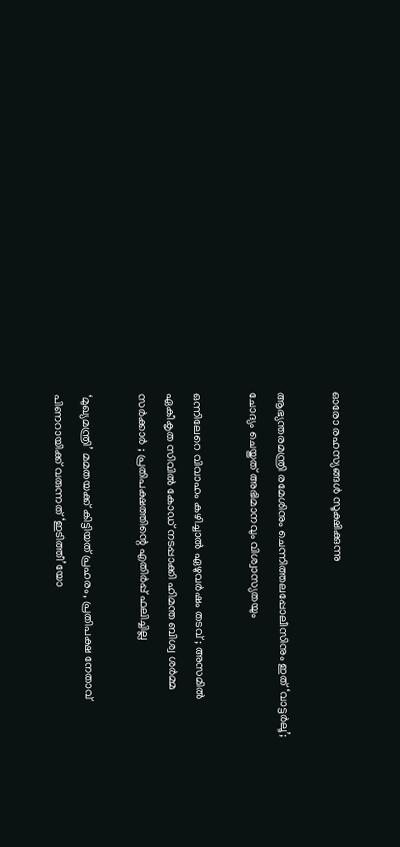ഓരോ രഹസ്യങ്ങൾ സൂക്ഷിക്കുന്നു

ആഭ്യന്തരമന്ത്രി രമേശിനും ചെന്നിത്തലപ്പോലീസിനും ഇത് ‘വാട്ടർലൂ’; ചോദ്യം ചെയ്തത് അഭിമാനവും വിശ്വാസ്യതയും

ഒന്നിലേറെ വിവാഹം കഴിച്ചാൽ ഏഴുവർഷം തടവ് ; അസമിൽ ഏകീകൃത സിവിൽ കോഡ് നടപ്പാക്കി ഹിമന്ത ബിശ്വ ശർമ്മ സർക്കാർ ; പ്രതിപക്ഷത്തിന്റെ എതിർപ്പ് ഫലിച്ചില്ല

‘മുഖ്യമന്ത്രി’ മമതയക്ക് കിട്ടിയത് പ്രഹരം, പ്രതിപക്ഷ നേതാവ് പിണറായിക്ക് വരുന്നത് ‘ഇടിത്തീ’യോ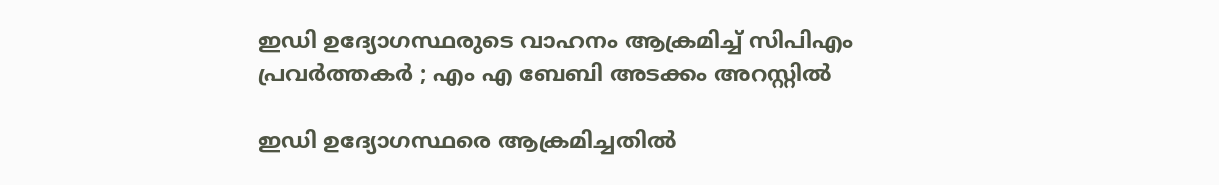ഇഡി ഉദ്യോഗസ്ഥരുടെ വാഹനം ആക്രമിച്ച് സിപിഎം പ്രവർത്തകർ ; എം എ ബേബി അടക്കം അറസ്റ്റിൽ

ഇഡി ഉദ്യോഗസ്ഥരെ ആക്രമിച്ചതിൽ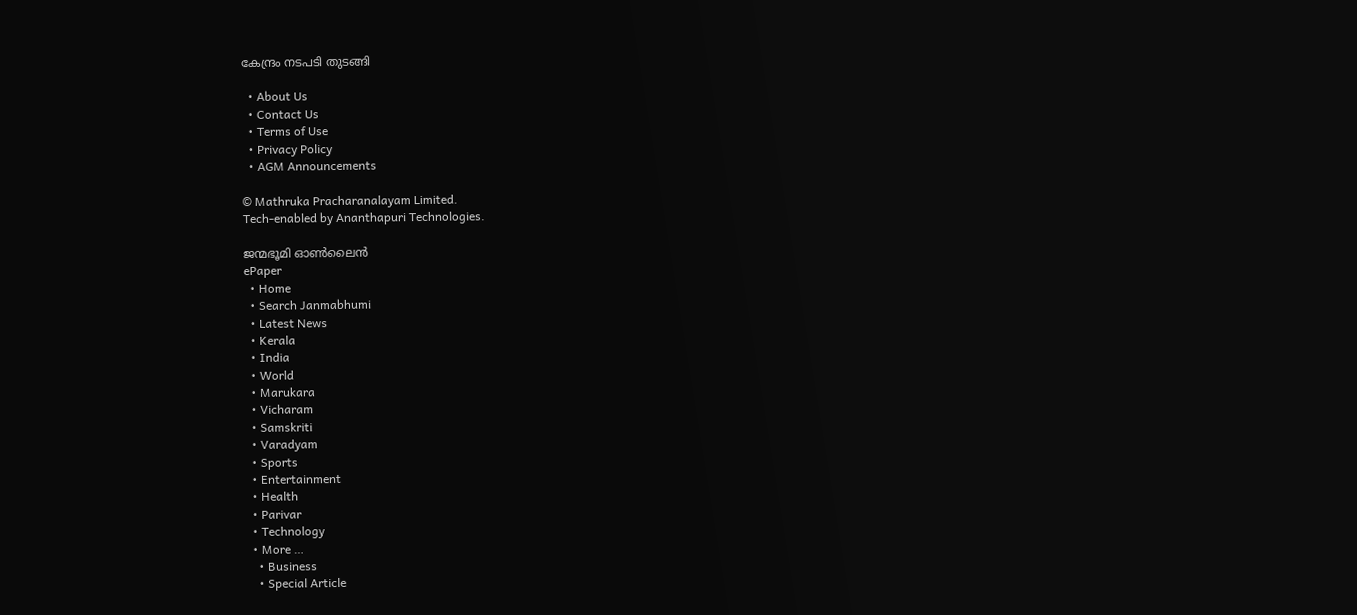കേന്ദ്രം നടപടി തുടങ്ങി

  • About Us
  • Contact Us
  • Terms of Use
  • Privacy Policy
  • AGM Announcements

© Mathruka Pracharanalayam Limited.
Tech-enabled by Ananthapuri Technologies.

ജന്മഭൂമി ഓണ്‍ലൈന്‍
ePaper
  • Home
  • Search Janmabhumi
  • Latest News
  • Kerala
  • India
  • World
  • Marukara
  • Vicharam
  • Samskriti
  • Varadyam
  • Sports
  • Entertainment
  • Health
  • Parivar
  • Technology
  • More …
    • Business
    • Special Article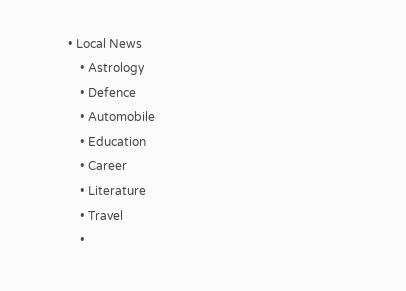• Local News
    • Astrology
    • Defence
    • Automobile
    • Education
    • Career
    • Literature
    • Travel
    •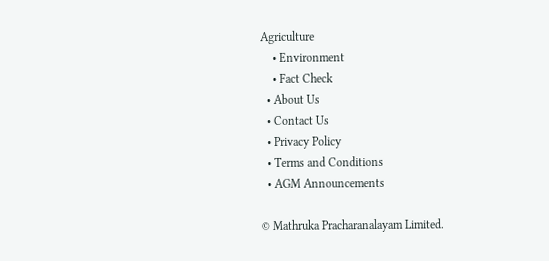Agriculture
    • Environment
    • Fact Check
  • About Us
  • Contact Us
  • Privacy Policy
  • Terms and Conditions
  • AGM Announcements

© Mathruka Pracharanalayam Limited.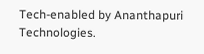Tech-enabled by Ananthapuri Technologies.